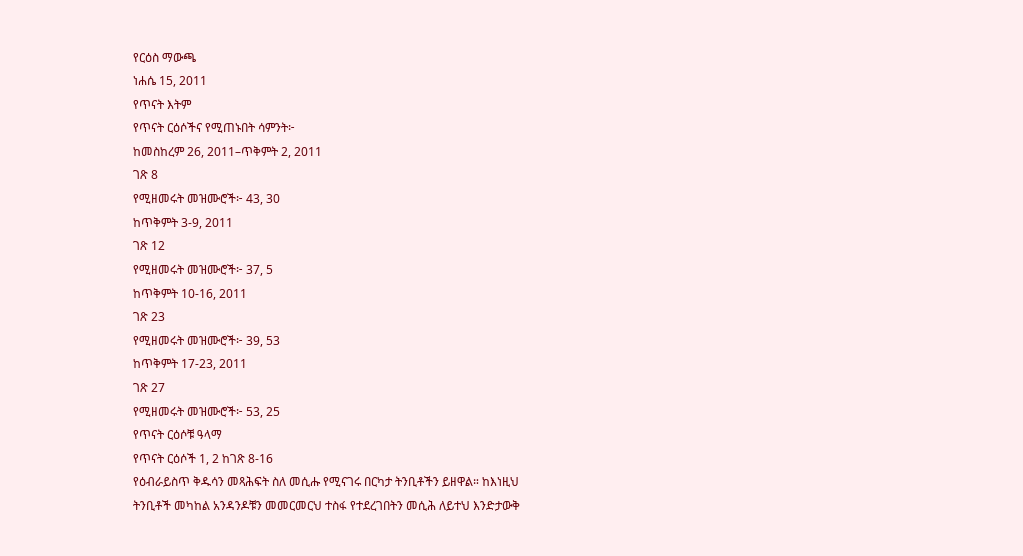የርዕስ ማውጫ
ነሐሴ 15, 2011
የጥናት እትም
የጥናት ርዕሶችና የሚጠኑበት ሳምንት፦
ከመስከረም 26, 2011–ጥቅምት 2, 2011
ገጽ 8
የሚዘመሩት መዝሙሮች፦ 43, 30
ከጥቅምት 3-9, 2011
ገጽ 12
የሚዘመሩት መዝሙሮች፦ 37, 5
ከጥቅምት 10-16, 2011
ገጽ 23
የሚዘመሩት መዝሙሮች፦ 39, 53
ከጥቅምት 17-23, 2011
ገጽ 27
የሚዘመሩት መዝሙሮች፦ 53, 25
የጥናት ርዕሶቹ ዓላማ
የጥናት ርዕሶች 1, 2 ከገጽ 8-16
የዕብራይስጥ ቅዱሳን መጻሕፍት ስለ መሲሑ የሚናገሩ በርካታ ትንቢቶችን ይዘዋል። ከእነዚህ ትንቢቶች መካከል አንዳንዶቹን መመርመርህ ተስፋ የተደረገበትን መሲሕ ለይተህ እንድታውቅ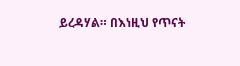ይረዳሃል። በእነዚህ የጥናት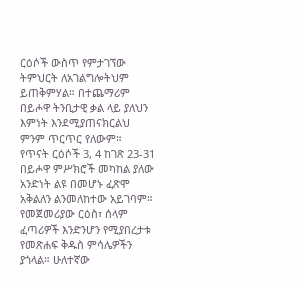ርዕሶች ውስጥ የምታገኘው ትምህርት ለአገልግሎትህም ይጠቅምሃል። በተጨማሪም በይሖዋ ትንቢታዊ ቃል ላይ ያለህን እምነት እንደሚያጠናክርልህ ምንም ጥርጥር የለውም።
የጥናት ርዕሶች 3, 4 ከገጽ 23-31
በይሖዋ ምሥክሮች መካከል ያለው አንድነት ልዩ በመሆኑ ፈጽሞ አቅልለን ልንመለከተው አይገባም። የመጀመሪያው ርዕስ፣ ሰላም ፈጣሪዎች እንድንሆን የሚያበረታቱ የመጽሐፍ ቅዱስ ምሳሌዎችን ያጎላል። ሁለተኛው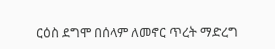ርዕስ ደግሞ በሰላም ለመኖር ጥረት ማድረግ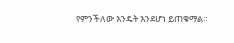የምንችለው እንዴት እንደሆነ ይጠቁማል።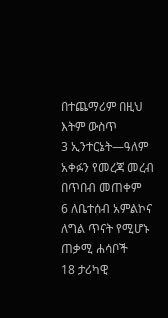በተጨማሪም በዚህ እትም ውስጥ
3 ኢንተርኔት—ዓለም አቀፉን የመረጃ መረብ በጥበብ መጠቀም
6 ለቤተሰብ አምልኮና ለግል ጥናት የሚሆኑ ጠቃሚ ሐሳቦች
18 ታሪካዊ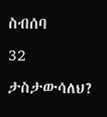ስብሰባ
32 ታስታውሳለህ?